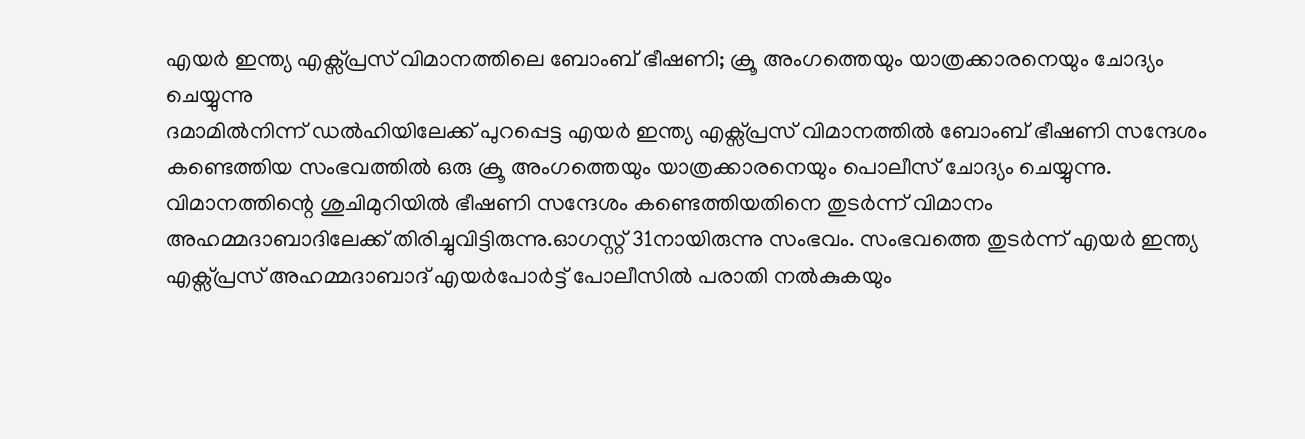എയർ ഇന്ത്യ എക്സ്പ്രസ് വിമാനത്തിലെ ബോംബ് ഭീഷണി; ക്രൂ അംഗത്തെയും യാത്രക്കാരനെയും ചോദ്യം ചെയ്യുന്നു
ദമാമിൽനിന്ന് ഡൽഹിയിലേക്ക് പുറപ്പെട്ട എയർ ഇന്ത്യ എക്സ്പ്രസ് വിമാനത്തിൽ ബോംബ് ഭീഷണി സന്ദേശം കണ്ടെത്തിയ സംഭവത്തിൽ ഒരു ക്രൂ അംഗത്തെയും യാത്രക്കാരനെയും പൊലീസ് ചോദ്യം ചെയ്യുന്നു. വിമാനത്തിന്റെ ശുചിമുറിയിൽ ഭീഷണി സന്ദേശം കണ്ടെത്തിയതിനെ തുടർന്ന് വിമാനം അഹമ്മദാബാദിലേക്ക് തിരിച്ചുവിട്ടിരുന്നു.ഓഗസ്റ്റ് 31നായിരുന്നു സംഭവം. സംഭവത്തെ തുടർന്ന് എയർ ഇന്ത്യ എക്സ്പ്രസ് അഹമ്മദാബാദ് എയർപോർട്ട് പോലീസിൽ പരാതി നൽകുകയും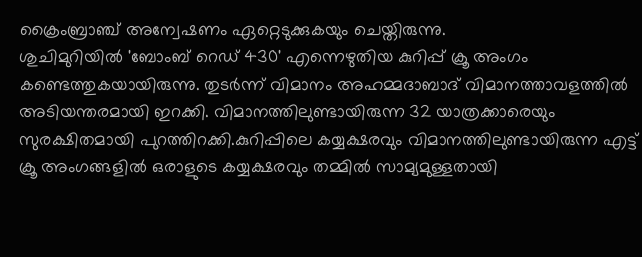ക്രൈംബ്രാഞ്ച് അന്വേഷണം ഏറ്റെടുക്കുകയും ചെയ്തിരുന്നു.
ശുചിമുറിയിൽ 'ബോംബ് റെഡ് 430' എന്നെഴുതിയ കുറിപ്പ് ക്രൂ അംഗം കണ്ടെത്തുകയായിരുന്നു. തുടർന്ന് വിമാനം അഹമ്മദാബാദ് വിമാനത്താവളത്തിൽ അടിയന്തരമായി ഇറക്കി. വിമാനത്തിലുണ്ടായിരുന്ന 32 യാത്രക്കാരെയും സുരക്ഷിതമായി പുറത്തിറക്കി.കുറിപ്പിലെ കയ്യക്ഷരവും വിമാനത്തിലുണ്ടായിരുന്ന എട്ട് ക്രൂ അംഗങ്ങളിൽ ഒരാളുടെ കയ്യക്ഷരവും തമ്മിൽ സാമ്യമുള്ളതായി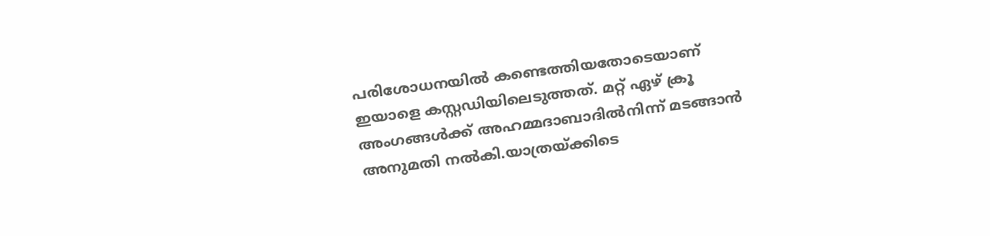പരിശോധനയിൽ കണ്ടെത്തിയതോടെയാണ് ഇയാളെ കസ്റ്റഡിയിലെടുത്തത്. മറ്റ് ഏഴ് ക്രൂ അംഗങ്ങൾക്ക് അഹമ്മദാബാദിൽനിന്ന് മടങ്ങാൻ അനുമതി നൽകി.യാത്രയ്ക്കിടെ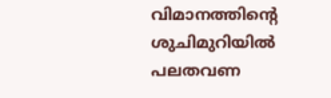വിമാനത്തിന്റെ ശുചിമുറിയിൽ പലതവണ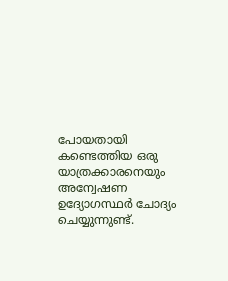പോയതായി കണ്ടെത്തിയ ഒരു യാത്രക്കാരനെയും അന്വേഷണ ഉദ്യോഗസ്ഥർ ചോദ്യം ചെയ്യുന്നുണ്ട്.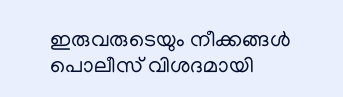ഇരുവരുടെയും നീക്കങ്ങൾ പൊലീസ് വിശദമായി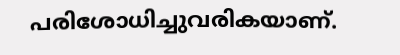പരിശോധിച്ചുവരികയാണ്.